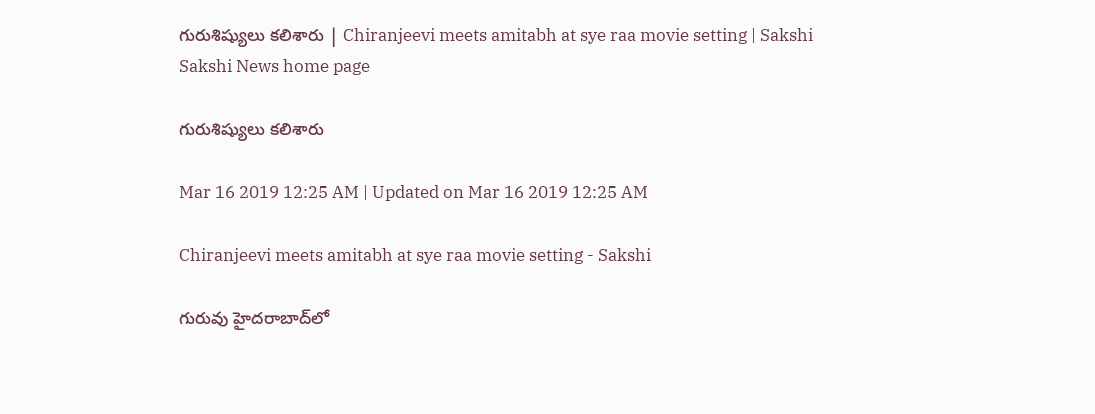గురుశిష్యులు కలిశారు | Chiranjeevi meets amitabh at sye raa movie setting | Sakshi
Sakshi News home page

గురుశిష్యులు కలిశారు

Mar 16 2019 12:25 AM | Updated on Mar 16 2019 12:25 AM

Chiranjeevi meets amitabh at sye raa movie setting - Sakshi

గురువు హైదరాబాద్‌లో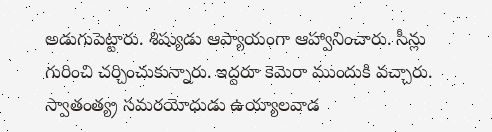అడుగుపెట్టారు. శిష్యుడు ఆప్యాయంగా ఆహ్వానించారు. సీన్లు గురించి చర్చించుకున్నారు. ఇద్దరూ కెమెరా ముందుకి వచ్చారు. స్వాతంత్య్ర సమరయోధుడు ఉయ్యాలవాడ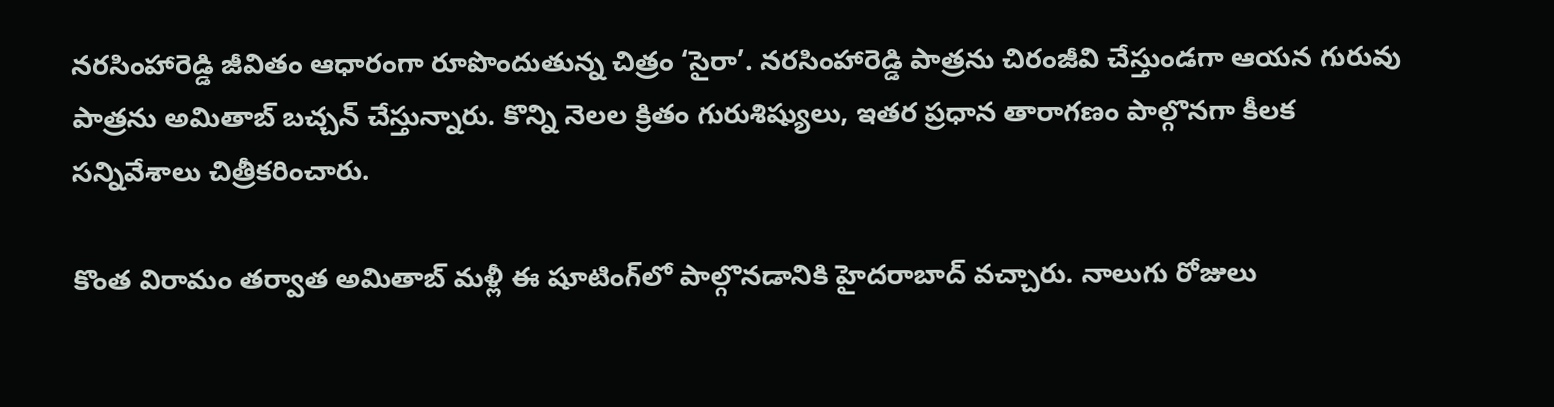నరసింహారెడ్డి జీవితం ఆధారంగా రూపొందుతున్న చిత్రం ‘సైరా’. నరసింహారెడ్డి పాత్రను చిరంజీవి చేస్తుండగా ఆయన గురువు పాత్రను అమితాబ్‌ బచ్చన్‌ చేస్తున్నారు. కొన్ని నెలల క్రితం గురుశిష్యులు, ఇతర ప్రధాన తారాగణం పాల్గొనగా కీలక సన్నివేశాలు చిత్రీకరించారు.

కొంత విరామం తర్వాత అమితాబ్‌ మళ్లీ ఈ షూటింగ్‌లో పాల్గొనడానికి హైదరాబాద్‌ వచ్చారు. నాలుగు రోజులు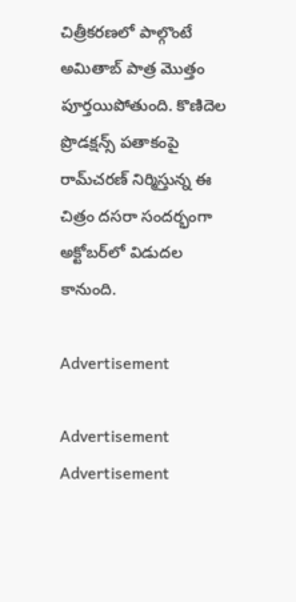చిత్రీకరణలో పాల్గొంటే అమితాబ్‌ పాత్ర మొత్తం పూర్తయిపోతుంది. కొణిదెల ప్రొడక్షన్స్‌ పతాకంపై రామ్‌చరణ్‌ నిర్మిస్తున్న ఈ చిత్రం దసరా సందర్భంగా అక్టోబర్‌లో విడుదల కానుంది.

Advertisement

Advertisement
Advertisement